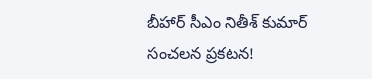బీహార్ సీఎం నితీశ్ కుమార్ సంచ‌ల‌న ప్ర‌క‌ట‌న‌!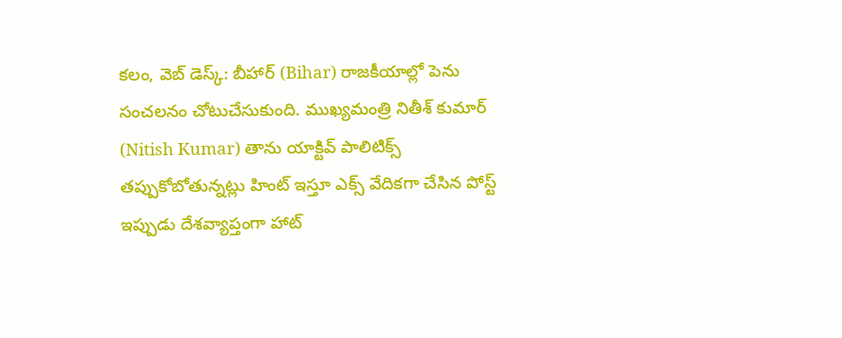క‌లం, వెబ్ డెస్క్‌: బీహార్ (Bihar) రాజకీయాల్లో పెను సంచలనం చోటుచేసుకుంది. ముఖ్యమంత్రి నితీశ్ కుమార్ (Nitish Kumar) తాను యాక్టివ్ పాలిటిక్స్ తప్పుకోబోతున్నట్లు హింట్ ఇస్తూ ఎక్స్‌ వేదికగా చేసిన పోస్ట్ ఇప్పుడు దేశవ్యాప్తంగా హాట్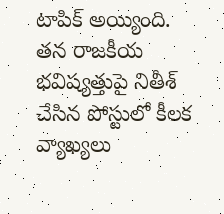టాపిక్ అయ్యింది. తన రాజకీయ భవిష్యత్తుపై నితీశ్ చేసిన పోస్టులో కీల‌క వ్యాఖ్య‌లు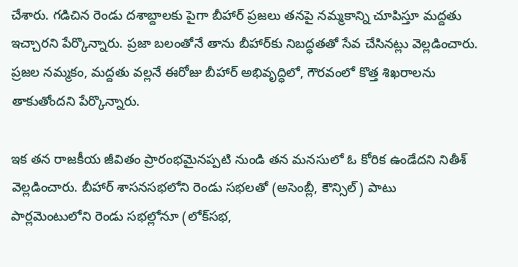చేశారు. గడిచిన రెండు దశాబ్దాలకు పైగా బీహార్ ప్ర‌జ‌లు త‌న‌పై నమ్మకాన్ని చూపిస్తూ మ‌ద్ద‌తు ఇచ్చార‌ని పేర్కొన్నారు. ప్ర‌జా బలంతోనే తాను బీహార్‌కు నిబ‌ద్ధ‌త‌తో సేవ చేసిన‌ట్లు వెల్ల‌డించారు. ప్ర‌జ‌ల నమ్మకం, మద్దతు వల్లనే ఈరోజు బీహార్ అభివృద్ధిలో, గౌరవంలో కొత్త శిఖరాలను తాకుతోంద‌ని పేర్కొన్నారు.

ఇక త‌న రాజ‌కీయ‌ జీవితం ప్రారంభమైనప్పటి నుండి త‌న‌ మనసులో ఓ కోరిక ఉండేద‌ని నితీశ్ వెల్ల‌డించారు. బీహార్ శాసనసభలోని రెండు సభలతో (అసెంబ్లీ, కౌన్సిల్) పాటు పార్లమెంటులోని రెండు సభల్లోనూ (లోక్‌సభ,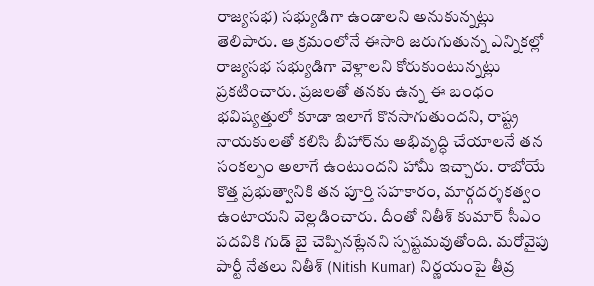రాజ్యసభ) సభ్యుడిగా ఉండాలని అనుకున్న‌ట్లు తెలిపారు. ఆ క్రమంలోనే ఈసారి జరుగుతున్న ఎన్నికల్లో రాజ్యసభ సభ్యుడిగా వెళ్లాలని కోరుకుంటున్న‌ట్లు ప్ర‌క‌టించారు. ప్ర‌జ‌ల‌తో త‌న‌కు ఉన్న ఈ బంధం భవిష్యత్తులో కూడా ఇలాగే కొనసాగుతుందని, రాష్ట్ర నాయ‌కుల‌తో కలిసి బీహార్‌ను అభివృద్ధి చేయాల‌నే త‌న‌ సంకల్పం అలాగే ఉంటుందని హామీ ఇచ్చారు. రాబోయే కొత్త ప్రభుత్వానికి త‌న‌ పూర్తి సహకారం, మార్గదర్శకత్వం ఉంటాయ‌ని వెల్ల‌డించారు. దీంతో నితీశ్ కుమార్‌ సీఎం పదవికి గుడ్ బై చెప్పిన‌ట్లేన‌ని స్ప‌ష్ట‌మ‌వుతోంది. మ‌రోవైపు పార్టీ నేత‌లు నితీశ్ (Nitish Kumar) నిర్ణ‌యంపై తీవ్ర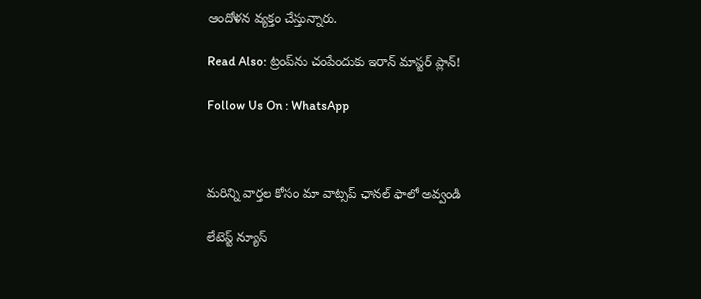ఆందోళ‌న వ్య‌క్తం చేస్తున్నారు.

Read Also: ట్రంప్‌ను చంపేందుకు ఇరాన్ మాస్ట‌ర్ ప్లాన్!

Follow Us On : WhatsApp



మ‌రిన్ని వార్త‌ల కోసం మా వాట్స‌ప్ ఛాన‌ల్ ఫాలో అవ్వండి

లేటెస్ట్ న్యూస్‌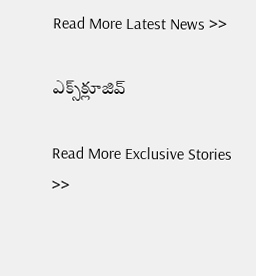Read More Latest News >>

ఎక్స్‌క్లూజివ్‌

Read More Exclusive Stories >>